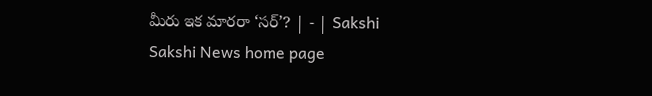మీరు ఇక మారరా ‘సర్‌’? | - | Sakshi
Sakshi News home page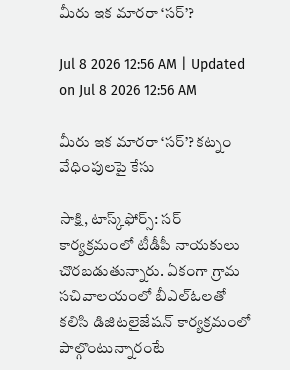మీరు ఇక మారరా ‘సర్‌’?

Jul 8 2026 12:56 AM | Updated on Jul 8 2026 12:56 AM

మీరు ఇక మారరా ‘సర్‌’? కట్నం వేధింపులపై కేసు

సాక్షి, టాస్క్‌ఫోర్స్‌: సర్‌ కార్యక్రమంలో టీడీపీ నాయకులు చొరబడుతున్నారు. ఏకంగా గ్రామ సచివాలయంలో బీఎల్‌ఓలతో కలిసి డిజిటలైజేషన్‌ కార్యక్రమంలో పాల్గొంటున్నారంటే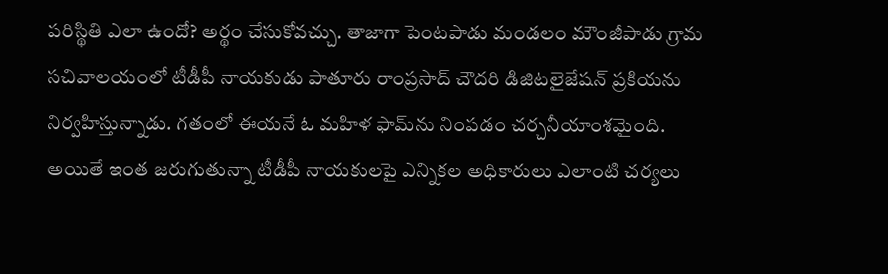పరిస్థితి ఎలా ఉందో? అర్థం చేసుకోవచ్చు. తాజాగా పెంటపాడు మండలం మౌంజీపాడు గ్రామ సచివాలయంలో టీడీపీ నాయకుడు పాతూరు రాంప్రసాద్‌ చౌదరి డిజిటలైజేషన్‌ ప్రకియను నిర్వహిస్తున్నాడు. గతంలో ఈయనే ఓ మహిళ ఫామ్‌ను నింపడం చర్చనీయాంశమైంది. అయితే ఇంత జరుగుతున్నా టీడీపీ నాయకులపై ఎన్నికల అధికారులు ఎలాంటి చర్యలు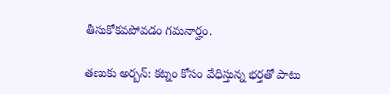తీసుకోకవపోవడం గమనార్హం.

తణుకు అర్బన్‌: కట్నం కోసం వేధిస్తున్న భర్తతో పాటు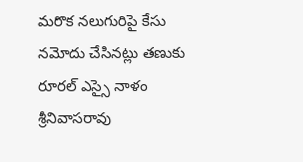మరొక నలుగురిపై కేసు నమోదు చేసినట్లు తణుకు రూరల్‌ ఎస్సై నాళం శ్రీనివాసరావు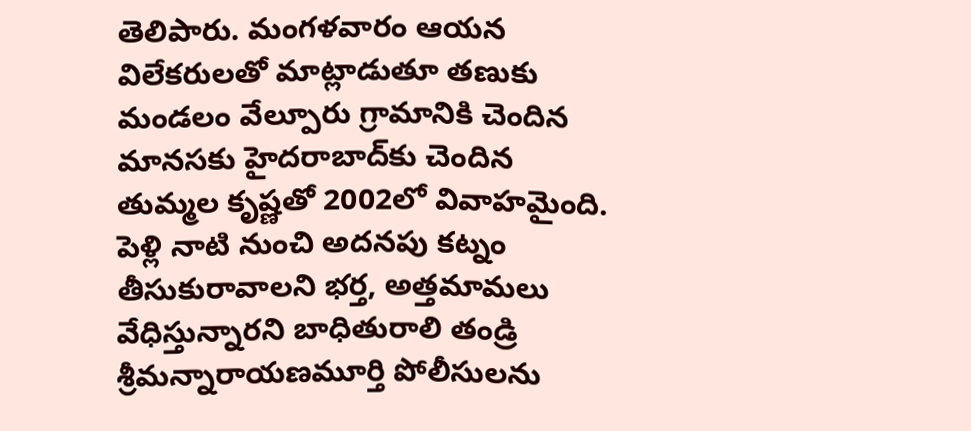తెలిపారు. మంగళవారం ఆయన విలేకరులతో మాట్లాడుతూ తణుకు మండలం వేల్పూరు గ్రామానికి చెందిన మానసకు హైదరాబాద్‌కు చెందిన తుమ్మల కృష్ణతో 2002లో వివాహమైంది. పెళ్లి నాటి నుంచి అదనపు కట్నం తీసుకురావాలని భర్త, అత్తమామలు వేధిస్తున్నారని బాధితురాలి తండ్రి శ్రీమన్నారాయణమూర్తి పోలీసులను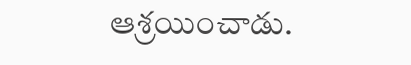ఆశ్రయించాడు.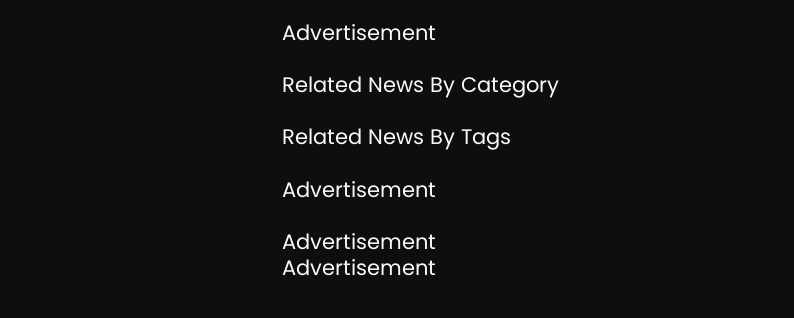Advertisement

Related News By Category

Related News By Tags

Advertisement

Advertisement
Advertisement